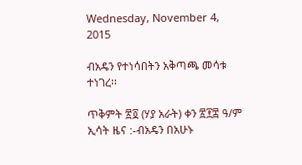Wednesday, November 4, 2015

ብአዴን የተነሳበትን አቅጣጫ መሳቱ ተነገረ፡፡

ጥቅምት ፳፬ (ሃያ አራት) ቀን ፳፻፰ ዓ/ም ኢሳት ዜና :-ብአዴን በአሁኑ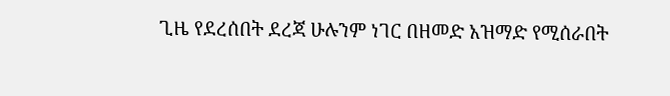ጊዜ የደረሰበት ደረጃ ሁሉንም ነገር በዘመድ አዝማድ የሚሰራበት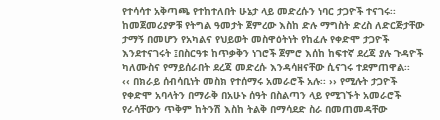የተሳሳተ አቅጣጫ የተከተለበት ሁኔታ ላይ መድረሱን ነባር ታጋዮች ተናገሩ፡፡
ከመጀመሪያዎቹ የትግል ዓመታት ጀምረው እስከ ድሉ ማግስት ድረስ ለድርጅታቸው ታማኝ በመሆን የአካልና የህይወት መስዋዕትነት የከፈሉ የቀድሞ ታጋዮች እንደተናገሩት ፤በስርዓቱ ከጥቃቅን ነገሮች ጀምሮ እሰከ ከፍተኛ ደረጃ ያሉ ጉዳዮች ካለሙስና የማይሰራበት ደረጃ መድረሱ እንዳሳዘናቸው ሲናገሩ ተደምጠዋል፡፡
‹‹ በክራይ ሰብሳቢነት መስክ የተሰማሩ አመራሮች አሉ፡፡ ›› የሚሉት ታጋዮች የቀድሞ አባላትን በማራቅ በአሁኑ ሰዓት በስልጣን ላይ የሚገኙት አመራሮች የራሳቸውን ጥቅም ከትንሽ እስከ ትልቅ በማሳደድ ስራ በመጠመዳቸው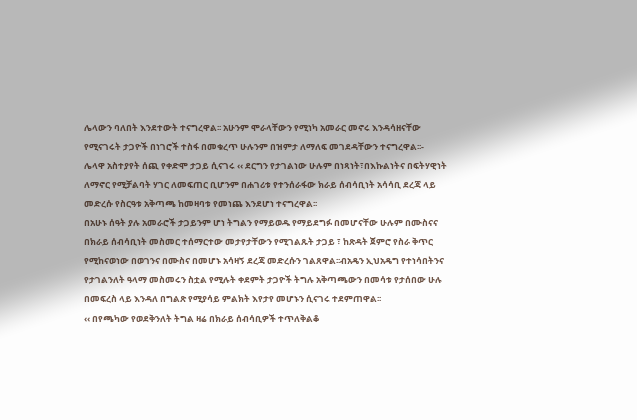ሌላውን ባለበት እንደተውት ተናግረዋል፡፡ አሁንም ሞራላቸውን የሚነካ አመራር መኖሩ እንዳሳዘናቸው የሚናገሩት ታጋዮች በነገሮች ተስፋ በመቁረጥ ሁሉንም በዝምታ ለማለፍ መገደዳቸውን ተናግረዋል፡፡-
ሌላዋ አስተያየት ሰጪ የቀድሞ ታጋይ ሲናገሩ ‹‹ ደርግን የታገልነው ሁሉም በነጻነት፣በእኩልነትና በፍትሃዊነት ለማኖር የሚቻልባት ሃገር ለመፍጠር ቢሆንም በሐገሪቱ የተንሰራፋው ክራይ ሰብሳቢነት አሳሳቢ ደረጃ ላይ መድረሱ የስርዓቱ አቅጣጫ ከመዛባቱ የመነጨ እንደሆነ ተናግረዋል፡፡
በአሁኑ ሰዓት ያሉ አመራሮች ታጋይንም ሆነ ትግልን የማይወዱ የማይደግፉ በመሆናቸው ሁሉም በሙስናና በክራይ ሰብሳቢነት መስመር ተሰማርተው መታየታቸውን የሚገልጹት ታጋይ ፣ ከጽዳት ጀምሮ የስራ ቅጥር የሚከናወነው በወገንና በሙስና በመሆኑ አሳዛኝ ደረጃ መድረሱን ገልጸዋል፡፡ብአዴን ኢህአዴግ የተነሳበትንና የታገልንለት ዓላማ መስመሩን ስቷል የሚሉት ቀደምት ታጋዮች ትግሉ አቅጣጫውን በመሳቱ የታሰበው ሁሉ በመፍረስ ላይ እንዳለ በግልጽ የሚያሳይ ምልክት እየታየ መሆኑን ሲናገሩ ተደምጠዋል፡፡
‹‹ በየጫካው የወደቅንለት ትግል ዛሬ በክራይ ሰብሳቢዎች ተጥለቅልቆ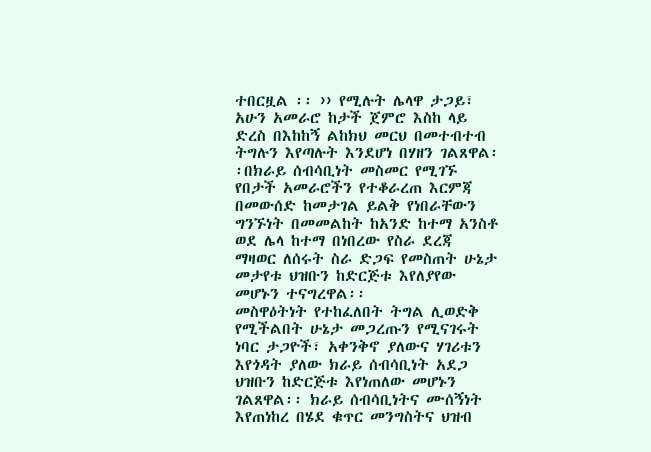ተበርዟል ፡፡ ›› የሚሉት ሌላዋ ታጋይ፣ አሁን አመራሮ ከታች ጀምሮ እስከ ላይ ድረስ በእከከኝ ልከክህ መርህ በመተብተብ ትግሉን እየጣሉት እንደሆነ በሃዘን ገልጸዋል፡፡በክራይ ሰብሳቢነት መስመር የሚገኙ የበታች አመራሮችን የተቆራረጠ እርምጃ በመውሰድ ከመታገል ይልቅ የነበራቸውን ግንኙነት በመመልከት ከአንድ ከተማ አንስቶ ወደ ሌላ ከተማ በነበረው የስራ ደረጃ ማዛወር ለሰሩት ስራ ድጋፍ የመስጠት ሁኔታ መታየቱ ህዝቡን ከድርጅቱ እየለያየው መሆኑን ተናግረዋል፡፡
መስዋዕትነት የተከፈለበት ትግል ሊወድቅ የሚችልበት ሁኔታ መጋረጡን የሚናገሩት ነባር ታጋዮች፣ አቀንቅኖ ያለውና ሃገሪቱን እየጎዳት ያለው ክራይ ሰብሳቢነት አደጋ ህዝቡን ከድርጅቱ እየነጠለው መሆኑን ገልጸዋል፡፡ ክራይ ሰብሳቢነትና ሙሰኝነት እየጠነከረ በሄደ ቁጥር መንግስትና ህዝብ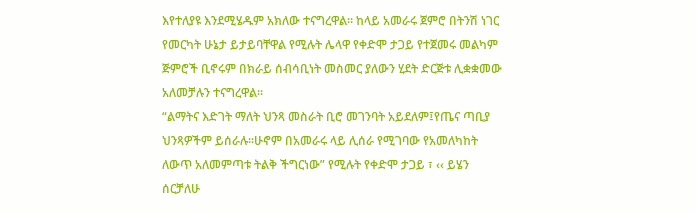እየተለያዩ እንደሚሄዱም አክለው ተናግረዋል፡፡ ከላይ አመራሩ ጀምሮ በትንሽ ነገር የመርካት ሁኔታ ይታይባቸዋል የሚሉት ሌላዋ የቀድሞ ታጋይ የተጀመሩ መልካም ጅምሮች ቢኖሩም በክራይ ሰብሳቢነት መስመር ያለውን ሂደት ድርጅቱ ሊቋቋመው አለመቻሉን ተናግረዋል፡፡
“ልማትና እድገት ማለት ህንጻ መስራት ቢሮ መገንባት አይደለም፤የጤና ጣቢያ ህንጻዎችም ይሰራሉ፡፡ሁኖም በአመራሩ ላይ ሊሰራ የሚገባው የአመለካከት ለውጥ አለመምጣቱ ትልቅ ችግርነው” የሚሉት የቀድሞ ታጋይ ፣ ‹‹ ይሄን ሰርቻለሁ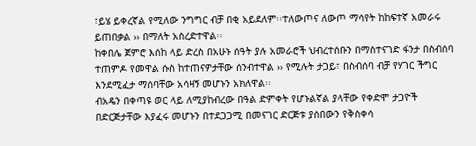፣ይሄ ይቀረኛል የሚለው ንግግር ብቻ በቂ አይደለም፡፡ተለውጦና ለውጦ ማሳየት ከከፍተኛ አመራሩ ይጠበቃል ›› በማለት አስረድተዋል፡፡
ከቀበሌ ጀምሮ እሰከ ላይ ድረስ በአሁኑ ሰዓት ያሉ አመራሮች ህብረተሰቡን በማስተናገድ ፋንታ በስብሰባ ተጠምዶ የመዋል ሱስ ከተጠናዎታቸው ሰንብተዋል ›› የሚሉት ታጋይ፣ በስብሰባ ብቻ የሃገር ችግር እንደሚፈታ ማሰባቸው አሳዛኝ መሆኑን አክለዋል፡፡
ብአዴን በቀጣዩ ወር ላይ ለሚያከብረው በዓል ድምቀት የሆኑልኛል ያላቸው የቀድሞ ታጋዮች በድርጅታቸው እያፈሩ መሆኑን በተደጋጋሚ በመናገር ድርጅቱ ያሰበውን የቅስቀሳ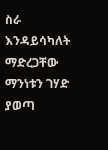ስራ እንዳይሳካለት ማድረጋቸው ማንነቱን ገሃድ ያወጣ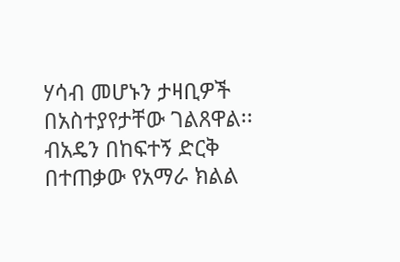ሃሳብ መሆኑን ታዛቢዎች በአስተያየታቸው ገልጸዋል፡፡
ብአዴን በከፍተኝ ድርቅ በተጠቃው የአማራ ክልል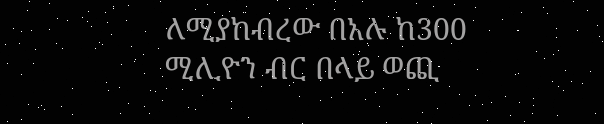ለሚያከብረው በአሉ ከ300 ሚሊዮን ብር በላይ ወጪ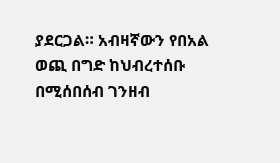ያደርጋል። አብዛኛውን የበአል ወጪ በግድ ከህብረተሰቡ በሚሰበሰብ ገንዘብ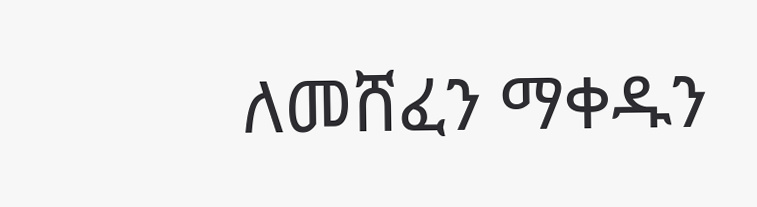ለመሸፈን ማቀዱን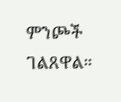ምንጮች ገልጸዋል።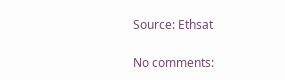Source: Ethsat

No comments: